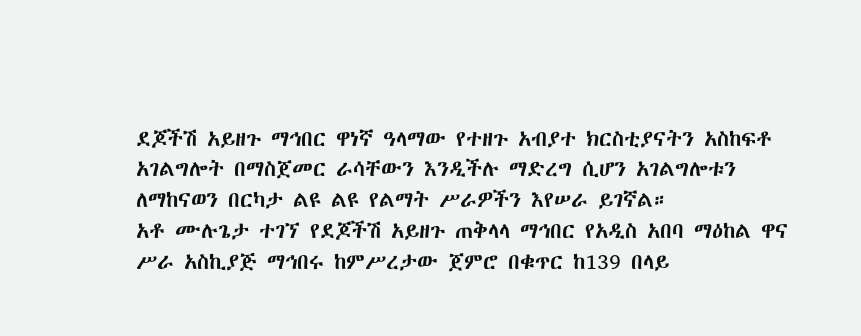ደጆችሽ አይዘጉ ማኅበር ዋነኛ ዓላማው የተዘጉ አብያተ ክርስቲያናትን አስከፍቶ አገልግሎት በማስጀመር ራሳቸውን እንዲችሉ ማድረግ ሲሆን አገልግሎቱን ለማከናወን በርካታ ልዩ ልዩ የልማት ሥራዎችን እየሠራ ይገኛል።
አቶ ሙሉጌታ ተገኘ የደጆችሽ አይዘጉ ጠቅላላ ማኅበር የአዲስ አበባ ማዕከል ዋና ሥራ አስኪያጅ ማኅበሩ ከምሥረታው ጀምሮ በቁጥር ከ139 በላይ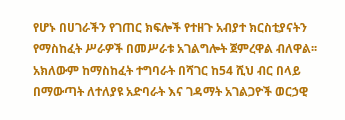የሆኑ በሀገራችን የገጠር ክፍሎች የተዘጉ አብያተ ክርስቲያናትን የማስከፈት ሥራዎች በመሥራቱ አገልግሎት ጀምረዋል ብለዋል፡፡
አክለውም ከማስከፈት ተግባራት በሻገር ከ54 ሺህ ብር በላይ በማውጣት ለተለያዩ አድባራት እና ገዳማት አገልጋዮች ወርኃዊ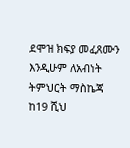ደሞዝ ክፍያ መፈጸሙን እንዲሁም ለአብነት ትምህርት ማስኬጃ ከ19 ሺህ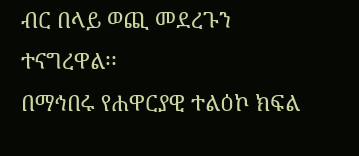ብር በላይ ወጪ መደረጉን ተናግረዋል፡፡
በማኅበሩ የሐዋርያዊ ተልዕኮ ክፍል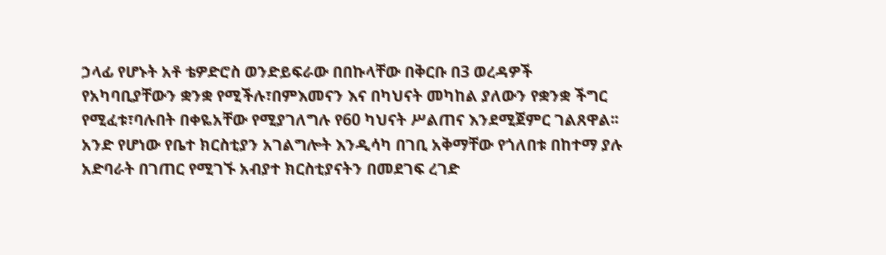ኃላፊ የሆኑት አቶ ቴዎድሮስ ወንድይፍራው በበኩላቸው በቅርቡ በ3 ወረዳዎች የአካባቢያቸውን ቋንቋ የሚችሉ፣በምእመናን እና በካህናት መካከል ያለውን የቋንቋ ችግር የሚፈቱ፣ባሉበት በቀዬአቸው የሚያገለግሉ የ60 ካህናት ሥልጠና እንደሚጀምር ገልጸዋል፡፡
አንድ የሆነው የቤተ ክርስቲያን አገልግሎት እንዲሳካ በገቢ አቅማቸው የጎለበቱ በከተማ ያሉ አድባራት በገጠር የሚገኙ አብያተ ክርስቲያናትን በመደገፍ ረገድ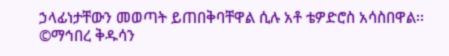ኃላፊነታቸውን መወጣት ይጠበቅባቸዋል ሲሉ አቶ ቴዎድሮስ አሳስበዋል፡፡
©ማኅበረ ቅዱሳን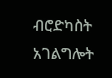ብሮድካስት አገልግሎት